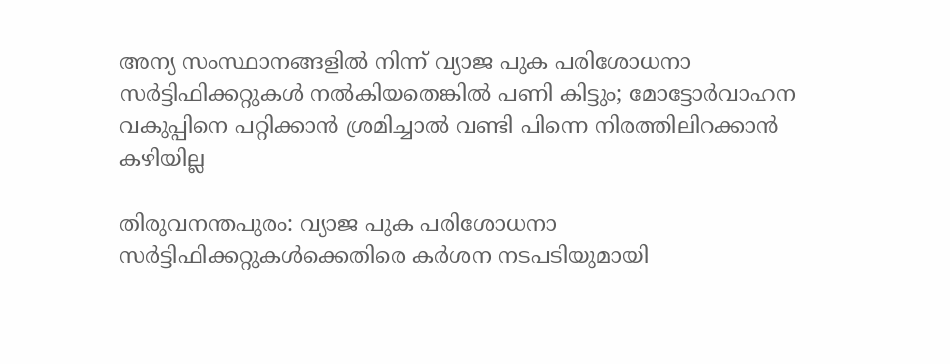അന്യ സംസ്ഥാനങ്ങളിൽ നിന്ന് വ്യാജ പുക പരിശോധനാ സർട്ടിഫിക്കറ്റുകൾ നൽകിയതെങ്കിൽ പണി കിട്ടും; മോട്ടോർവാഹന വകുപ്പിനെ പറ്റിക്കാൻ ശ്രമിച്ചാൽ വണ്ടി പിന്നെ നിരത്തിലിറക്കാൻ കഴിയില്ല

തിരുവനന്തപുരം: വ്യാജ പുക പരിശോധനാ സർട്ടിഫിക്കറ്റുകൾക്കെതിരെ കർശന നടപടിയുമായി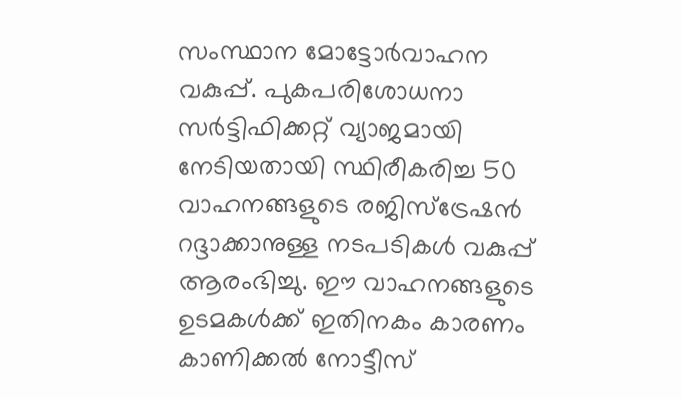സംസ്ഥാന മോട്ടോർവാഹന വകുപ്പ്. പുകപരിശോധനാ സർട്ടിഫിക്കറ്റ് വ്യാജമായി നേടിയതായി സ്ഥിരീകരിച്ച 50 വാഹനങ്ങളുടെ രജിസ്ട്രേഷൻ റദ്ദാക്കാനുള്ള നടപടികൾ വകുപ്പ് ആരംഭിച്ചു. ഈ വാഹനങ്ങളുടെ ഉടമകൾക്ക് ഇതിനകം കാരണം കാണിക്കൽ നോട്ടീസ്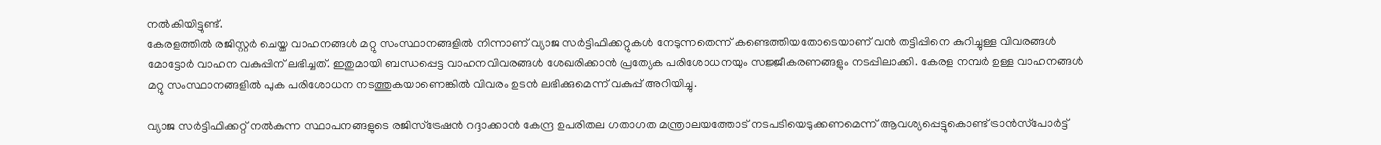നൽകിയിട്ടുണ്ട്.
കേരളത്തിൽ രജിസ്റ്റർ ചെയ്ത വാഹനങ്ങൾ മറ്റു സംസ്ഥാനങ്ങളിൽ നിന്നാണ് വ്യാജ സർട്ടിഫിക്കറ്റുകൾ നേടുന്നതെന്ന് കണ്ടെത്തിയതോടെയാണ് വൻ തട്ടിപ്പിനെ കുറിച്ചുള്ള വിവരങ്ങൾ മോട്ടോർ വാഹന വകുപ്പിന് ലഭിച്ചത്. ഇതുമായി ബന്ധപ്പെട്ട വാഹനവിവരങ്ങൾ ശേഖരിക്കാൻ പ്രത്യേക പരിശോധനയും സജ്ജീകരണങ്ങളും നടപ്പിലാക്കി. കേരള നമ്പർ ഉള്ള വാഹനങ്ങൾ മറ്റു സംസ്ഥാനങ്ങളിൽ പുക പരിശോധന നടത്തുകയാണെങ്കിൽ വിവരം ഉടൻ ലഭിക്കുമെന്ന് വകുപ്പ് അറിയിച്ചു.

വ്യാജ സർട്ടിഫിക്കറ്റ് നൽകുന്ന സ്ഥാപനങ്ങളുടെ രജിസ്ട്രേഷൻ റദ്ദാക്കാൻ കേന്ദ്ര ഉപരിതല ഗതാഗത മന്ത്രാലയത്തോട് നടപടിയെടുക്കണമെന്ന് ആവശ്യപ്പെട്ടുകൊണ്ട് ട്രാൻസ്‌പോർട്ട്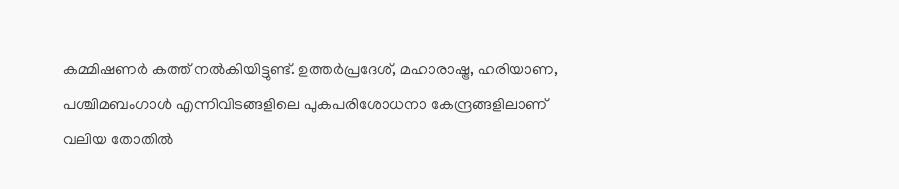കമ്മിഷണർ കത്ത് നൽകിയിട്ടുണ്ട്. ഉത്തർപ്രദേശ്, മഹാരാഷ്ട്ര, ഹരിയാണ, പശ്ചിമബംഗാൾ എന്നിവിടങ്ങളിലെ പുകപരിശോധനാ കേന്ദ്രങ്ങളിലാണ് വലിയ തോതിൽ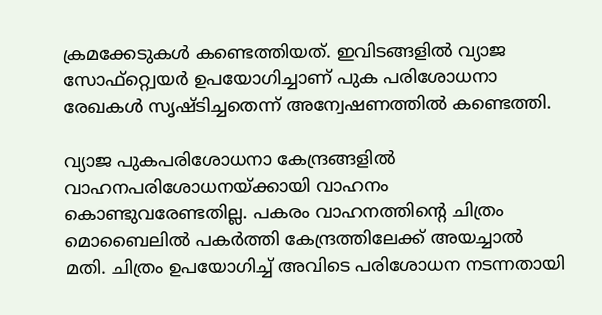ക്രമക്കേടുകൾ കണ്ടെത്തിയത്. ഇവിടങ്ങളിൽ വ്യാജ സോഫ്റ്റ്വെയർ ഉപയോഗിച്ചാണ് പുക പരിശോധനാ രേഖകൾ സൃഷ്ടിച്ചതെന്ന് അന്വേഷണത്തിൽ കണ്ടെത്തി.

വ്യാജ പുകപരിശോധനാ കേന്ദ്രങ്ങളിൽ വാഹനപരിശോധനയ്ക്കായി വാഹനം കൊണ്ടുവരേണ്ടതില്ല. പകരം വാഹനത്തിന്റെ ചിത്രം മൊബൈലിൽ പകർത്തി കേന്ദ്രത്തിലേക്ക് അയച്ചാൽ മതി. ചിത്രം ഉപയോഗിച്ച് അവിടെ പരിശോധന നടന്നതായി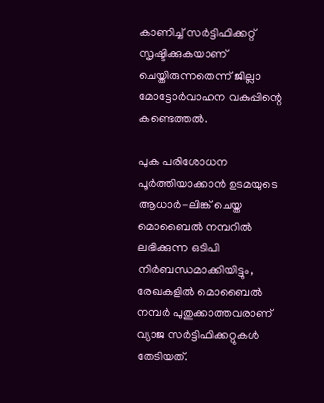കാണിച്ച് സർട്ടിഫിക്കറ്റ് സൃഷ്ടിക്കുകയാണ് ചെയ്തിരുന്നതെന്ന് ജില്ലാ മോട്ടോർവാഹന വകുപ്പിന്റെ കണ്ടെത്തൽ.

പുക പരിശോധന പൂർത്തിയാക്കാൻ ഉടമയുടെ ആധാർ-ലിങ്ക് ചെയ്ത മൊബൈൽ നമ്പറിൽ ലഭിക്കുന്ന ഒടിപി നിർബന്ധമാക്കിയിട്ടും, രേഖകളിൽ മൊബൈൽ നമ്പർ പുതുക്കാത്തവരാണ് വ്യാജ സർട്ടിഫിക്കറ്റുകൾ തേടിയത്.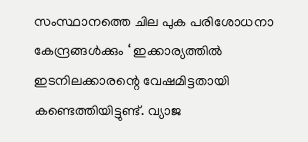സംസ്ഥാനത്തെ ചില പുക പരിശോധനാ കേന്ദ്രങ്ങൾക്കും ‘ ഇക്കാര്യത്തിൽ ഇടനിലക്കാരന്റെ വേഷമിട്ടതായി കണ്ടെത്തിയിട്ടുണ്ട്. വ്യാജ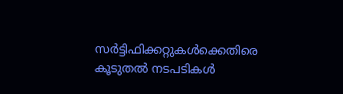സർട്ടിഫിക്കറ്റുകൾക്കെതിരെ കൂടുതൽ നടപടികൾ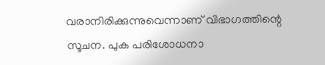വരാനിരിക്കുന്നുവെന്നാണ് വിഭാഗത്തിന്റെ സൂചന. പുക പരിശോധനാ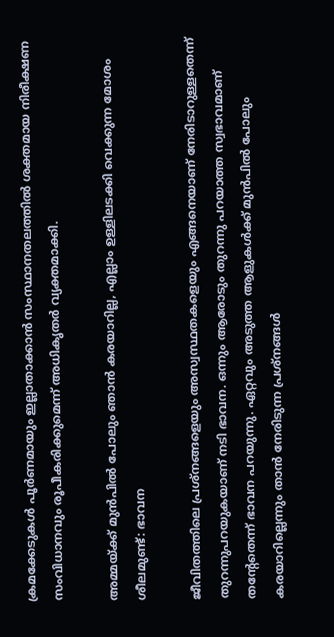ക്രമക്കേടുകൾ പൂർണമായും ഇല്ലാതാക്കാൻ സംസ്ഥാനതലത്തിൽ ശക്തമായ നിരീക്ഷണ സംവിധാനവും രൂപീകരിക്കുമെന്ന് അധികൃതർ വ്യക്തമാക്കി.

അമ്മയ്ക്ക് മുൻപിൽ പോലും ഞാൻ കരയാറില്ല, എല്ലാം ഉള്ളിലടക്കി വെക്കുന്ന മോശം ശീലമുണ്ട്: ഭാവന

ജീവിതത്തിലെ പ്രശ്‌നങ്ങളെയും അസ്വസ്ഥതകളെയും എങ്ങനെയാണ് നേരിടാറുള്ളതെന്ന് തുറന്നുപറയുകയാണ് നടി ഭാവന. ഒന്നും ആരോടും തുറന്നു പറയാത്ത സ്വഭാവമാണ് തന്റേതെന്ന് ഭാവന പറയുന്നു. ഏറ്റവും അടുത്ത ആളുകൾക്ക് മുൻപിൽ പോലും കരയാറില്ലെന്നും താൻ നേരിടുന്ന പ്രശ്‌നങ്ങൾ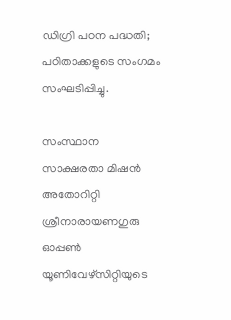ഡിഗ്രി പഠന പദ്ധതി; പഠിതാക്കളുടെ സംഗമം സംഘടിപ്പിച്ചു.

സംസ്ഥാന സാക്ഷരതാ മിഷൻ അതോറിറ്റി ശ്രീനാരായണഗുരു ഓപ്പൺ യൂണിവേഴ്സിറ്റിയുടെ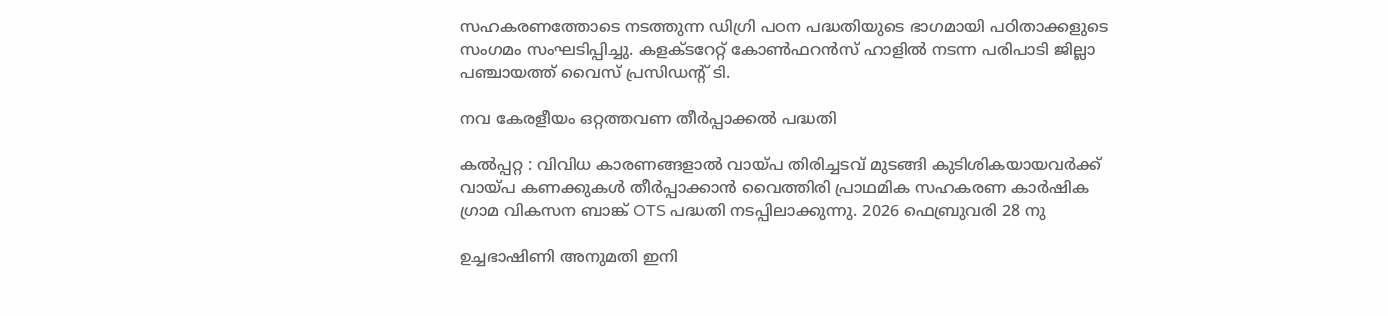സഹകരണത്തോടെ നടത്തുന്ന ഡിഗ്രി പഠന പദ്ധതിയുടെ ഭാഗമായി പഠിതാക്കളുടെ സംഗമം സംഘടിപ്പിച്ചു. കളക്ടറേറ്റ് കോൺഫറൻസ് ഹാളിൽ നടന്ന പരിപാടി ജില്ലാ പഞ്ചായത്ത് വൈസ് പ്രസിഡന്റ് ടി.

നവ കേരളീയം ഒറ്റത്തവണ തീർപ്പാക്കൽ പദ്ധതി

കൽപ്പറ്റ : വിവിധ കാരണങ്ങളാൽ വായ്പ തിരിച്ചടവ് മുടങ്ങി കുടിശികയായവർക്ക് വായ്പ കണക്കുകൾ തീർപ്പാക്കാൻ വൈത്തിരി പ്രാഥമിക സഹകരണ കാർഷിക ഗ്രാമ വികസന ബാങ്ക് OTS പദ്ധതി നടപ്പിലാക്കുന്നു. 2026 ഫെബ്രുവരി 28 നു

ഉച്ചഭാഷിണി അനുമതി ഇനി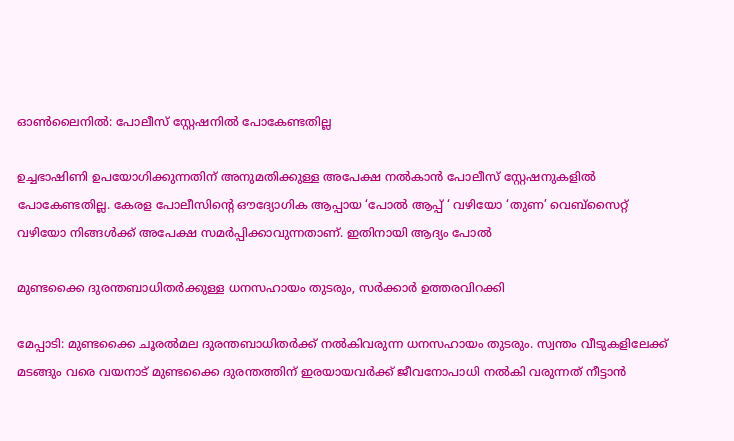ഓൺലൈനിൽ: പോലീസ് സ്റ്റേഷനിൽ പോകേണ്ടതില്ല

ഉച്ചഭാഷിണി ഉപയോഗിക്കുന്നതിന് അനുമതിക്കുള്ള അപേക്ഷ നൽകാൻ പോലീസ് സ്റ്റേഷനുകളിൽ പോകേണ്ടതില്ല. കേരള പോലീസിന്റെ ഔദ്യോഗിക ആപ്പായ ‘പോൽ ആപ്പ് ‘ വഴിയോ ‘തുണ’ വെബ്സൈറ്റ് വഴിയോ നിങ്ങൾക്ക് അപേക്ഷ സമർപ്പിക്കാവുന്നതാണ്. ഇതിനായി ആദ്യം പോൽ

മുണ്ടക്കൈ ദുരന്തബാധിതര്‍ക്കുള്ള ധനസഹായം തുടരും, സര്‍ക്കാര്‍ ഉത്തരവിറക്കി

മേപ്പാടി: മുണ്ടക്കൈ ചൂരല്‍മല ദുരന്തബാധിതര്‍ക്ക് നല്‍കിവരുന്ന ധനസഹായം തുടരും. സ്വന്തം വീടുകളിലേക്ക് മടങ്ങും വരെ വയനാട് മുണ്ടക്കൈ ദുരന്തത്തിന് ഇരയായവര്‍ക്ക് ജീവനോപാധി നല്‍കി വരുന്നത് നീട്ടാന്‍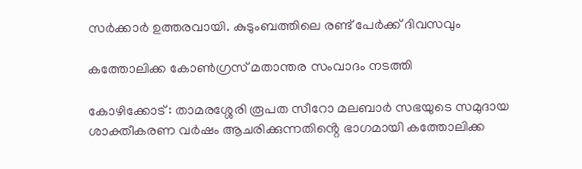സര്‍ക്കാര്‍ ഉത്തരവായി. കുടുംബത്തിലെ രണ്ട് പേര്‍ക്ക് ദിവസവും

കത്തോലിക്ക കോൺഗ്രസ് മതാന്തര സംവാദം നടത്തി

കോഴിക്കോട് : താമരശ്ശേരി രൂപത സീറോ മലബാർ സഭയുടെ സമുദായ ശാക്തീകരണ വർഷം ആചരിക്കുന്നതിൻ്റെ ഭാഗമായി കത്തോലിക്ക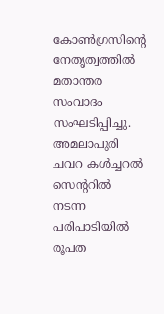കോൺഗ്രസിൻ്റെ നേതൃത്വത്തിൽ മതാന്തര സംവാദം സംഘടിപ്പിച്ചു. അമലാപുരി ചവറ കൾച്ചറൽ സെൻ്ററിൽ നടന്ന പരിപാടിയിൽ രൂപത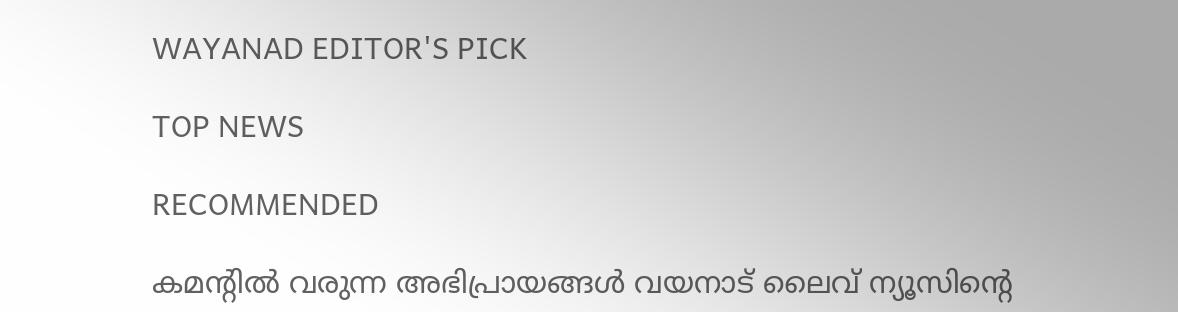WAYANAD EDITOR'S PICK

TOP NEWS

RECOMMENDED

കമന്റിൽ വരുന്ന അഭിപ്രായങ്ങൾ വയനാട് ലൈവ് ന്യൂസിന്റെ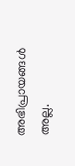അഭിപ്രായങ്ങൾ അല്ല.